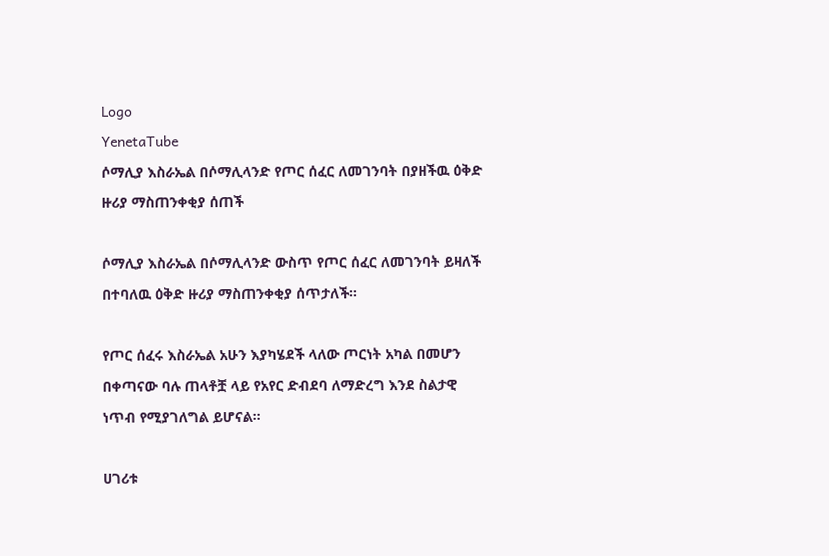Logo
YenetaTube
ሶማሊያ እስራኤል በሶማሊላንድ የጦር ሰፈር ለመገንባት በያዘችዉ ዕቅድ ዙሪያ ማስጠንቀቂያ ሰጠች

ሶማሊያ እስራኤል በሶማሊላንድ ውስጥ የጦር ሰፈር ለመገንባት ይዛለች በተባለዉ ዕቅድ ዙሪያ ማስጠንቀቂያ ሰጥታለች።

የጦር ሰፈሩ እስራኤል አሁን እያካሄደች ላለው ጦርነት አካል በመሆን በቀጣናው ባሉ ጠላቶቿ ላይ የአየር ድብደባ ለማድረግ እንደ ስልታዊ ነጥብ የሚያገለግል ይሆናል።

ሀገሪቱ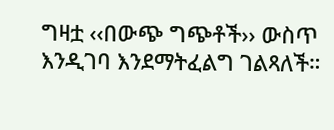ግዛቷ ‹‹በውጭ ግጭቶች›› ውስጥ እንዲገባ እንደማትፈልግ ገልጻለች።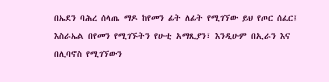በኤደን ባሕረ ሰላጤ ማዶ ከየመን ፊት ለፊት የሚገኘው ይህ የጦር ሰፈር፤ እስራኤል በየመን የሚገኙትን የሁቲ አማጺያን፣ እንዲሁም በኢራን እና በሊባኖስ የሚገኘውን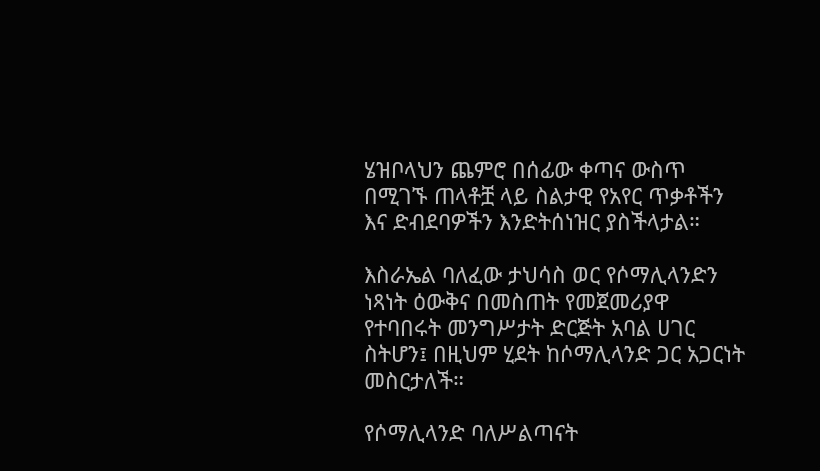ሄዝቦላህን ጨምሮ በሰፊው ቀጣና ውስጥ በሚገኙ ጠላቶቿ ላይ ስልታዊ የአየር ጥቃቶችን እና ድብደባዎችን እንድትሰነዝር ያስችላታል።

እስራኤል ባለፈው ታህሳስ ወር የሶማሊላንድን ነጻነት ዕውቅና በመስጠት የመጀመሪያዋ የተባበሩት መንግሥታት ድርጅት አባል ሀገር ስትሆን፤ በዚህም ሂደት ከሶማሊላንድ ጋር አጋርነት መስርታለች።

የሶማሊላንድ ባለሥልጣናት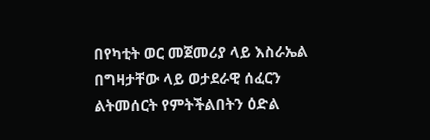በየካቲት ወር መጀመሪያ ላይ እስራኤል በግዛታቸው ላይ ወታደራዊ ሰፈርን ልትመሰርት የምትችልበትን ዕድል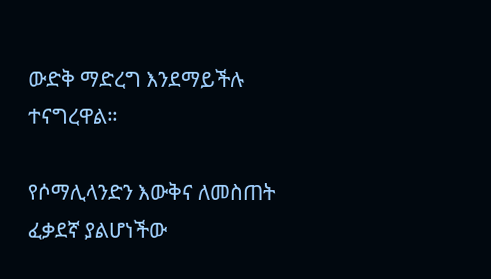ውድቅ ማድረግ እንደማይችሉ ተናግረዋል።

የሶማሊላንድን እውቅና ለመስጠት ፈቃደኛ ያልሆነችው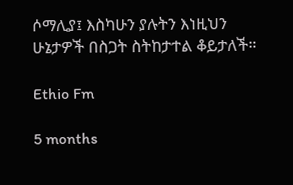ሶማሊያ፤ እስካሁን ያሉትን እነዚህን ሁኔታዎች በስጋት ስትከታተል ቆይታለች።

Ethio Fm

5 months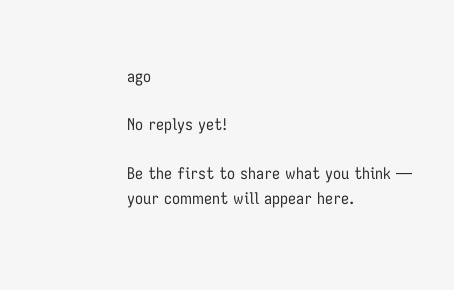ago

No replys yet!

Be the first to share what you think — your comment will appear here.